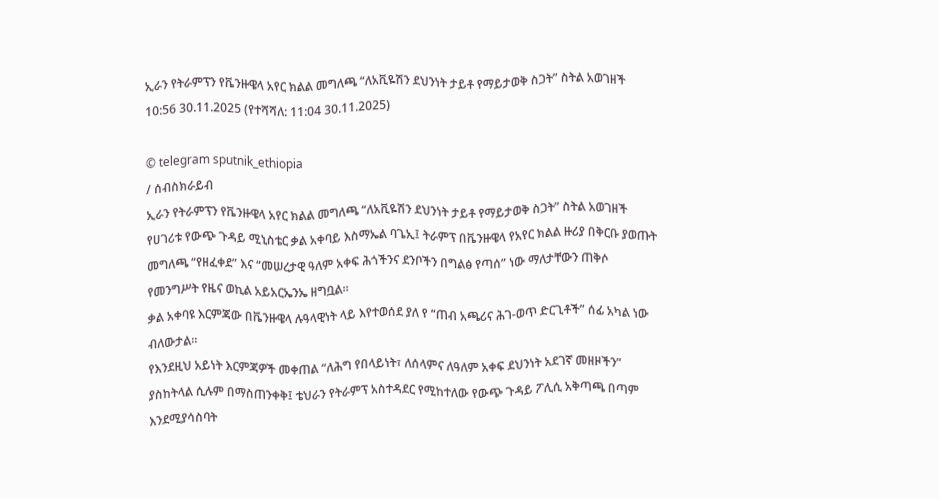ኢራን የትራምፕን የቬንዙዌላ አየር ክልል መግለጫ “ለአቪዬሽን ደህንነት ታይቶ የማይታወቅ ስጋት” ስትል አወገዘች
10:56 30.11.2025 (የተሻሻለ: 11:04 30.11.2025)

© telegram sputnik_ethiopia
/ ሰብስክራይብ
ኢራን የትራምፕን የቬንዙዌላ አየር ክልል መግለጫ “ለአቪዬሽን ደህንነት ታይቶ የማይታወቅ ስጋት” ስትል አወገዘች
የሀገሪቱ የውጭ ጉዳይ ሚኒስቴር ቃል አቀባይ እስማኤል ባጌኢ፤ ትራምፕ በቬንዙዌላ የአየር ክልል ዙሪያ በቅርቡ ያወጡት መግለጫ “የዘፈቀደ” እና “መሠረታዊ ዓለም አቀፍ ሕጎችንና ደንቦችን በግልፅ የጣሰ” ነው ማለታቸውን ጠቅሶ የመንግሥት የዜና ወኪል አይአርኤንኤ ዘግቧል።
ቃል አቀባዩ እርምጃው በቬንዙዌላ ሉዓላዊነት ላይ እየተወሰደ ያለ የ “ጠብ አጫሪና ሕገ-ወጥ ድርጊቶች” ሰፊ አካል ነው ብለውታል።
የእንደዚህ አይነት እርምጃዎች መቀጠል “ለሕግ የበላይነት፣ ለሰላምና ለዓለም አቀፍ ደህንነት አደገኛ መዘዞችን” ያስከትላል ሲሉም በማስጠንቀቅ፤ ቴህራን የትራምፕ አስተዳደር የሚከተለው የውጭ ጉዳይ ፖሊሲ አቅጣጫ በጣም እንደሚያሳስባት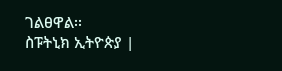ገልፀዋል፡፡
ስፑትኒክ ኢትዮጵያ |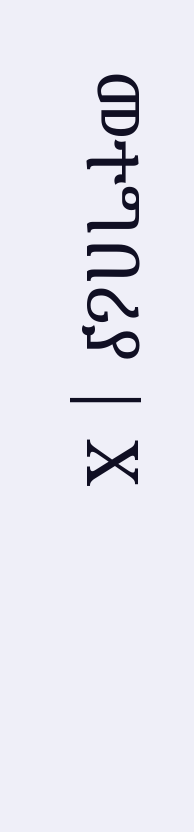መተግበሪያ | X